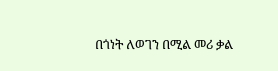በጎነት ለወገን በሚል መሪ ቃል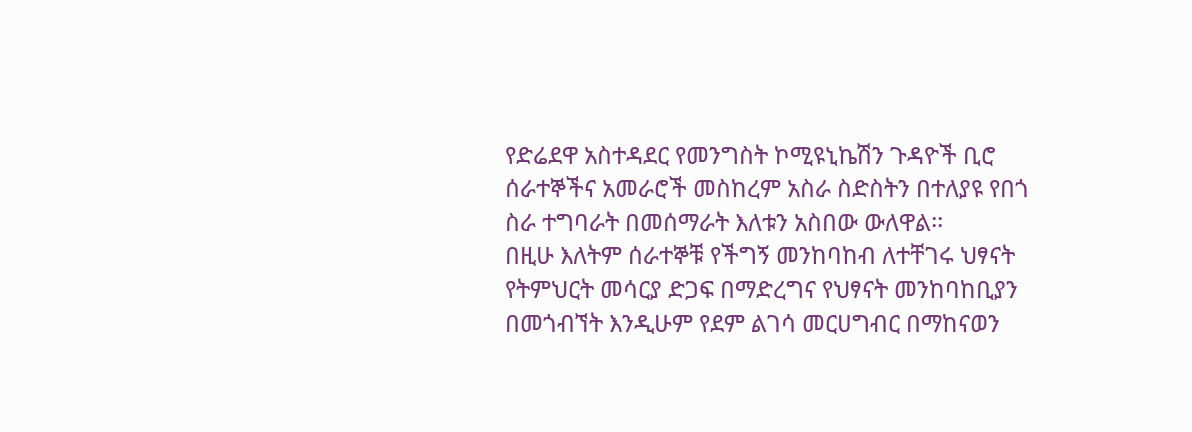የድሬደዋ አስተዳደር የመንግስት ኮሚዩኒኬሽን ጉዳዮች ቢሮ ሰራተኞችና አመራሮች መስከረም አስራ ስድስትን በተለያዩ የበጎ ስራ ተግባራት በመሰማራት እለቱን አስበው ውለዋል፡፡
በዚሁ እለትም ሰራተኞቹ የችግኝ መንከባከብ ለተቸገሩ ህፃናት የትምህርት መሳርያ ድጋፍ በማድረግና የህፃናት መንከባከቢያን በመጎብኘት እንዲሁም የደም ልገሳ መርሀግብር በማከናወን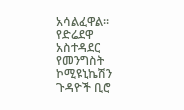አሳልፈዋል፡፡ የድሬደዋ አስተዳደር የመንግስት ኮሚዩኒኬሽን ጉዳዮች ቢሮ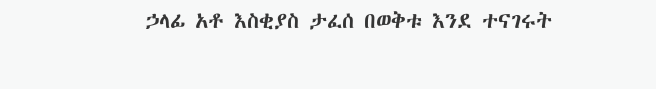ኃላፊ አቶ እስቂያስ ታፈሰ በወቅቱ እንደ ተናገሩት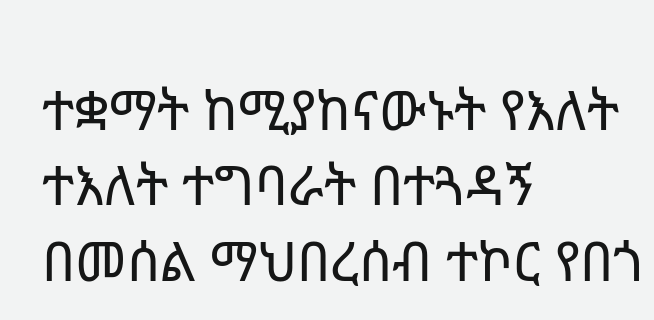ተቋማት ከሚያከናውኑት የእለት ተእለት ተግባራት በተጓዳኝ በመሰል ማህበረሰብ ተኮር የበጎ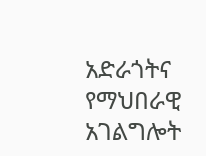አድራጎትና የማህበራዊ አገልግሎት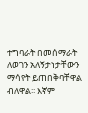ተግባራት በመሰማራት ለወገን አለኝታነታቸውን ማሳየት ይጠበቅባቸዋል ብለዋል፡፡ እኛም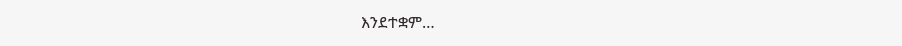እንደተቋም…